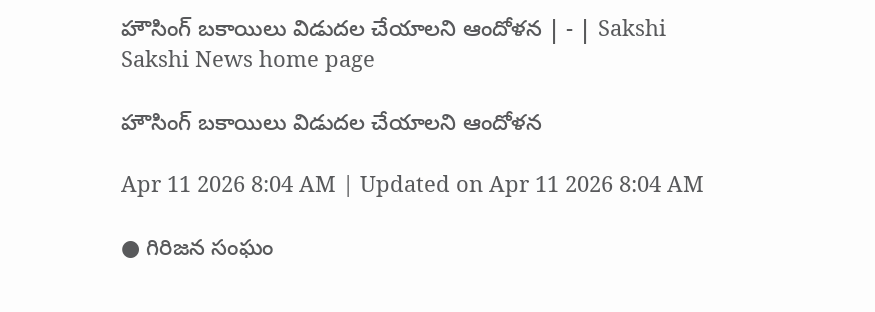హౌసింగ్‌ బకాయిలు విడుదల చేయాలని ఆందోళన | - | Sakshi
Sakshi News home page

హౌసింగ్‌ బకాయిలు విడుదల చేయాలని ఆందోళన

Apr 11 2026 8:04 AM | Updated on Apr 11 2026 8:04 AM

● గిరిజన సంఘం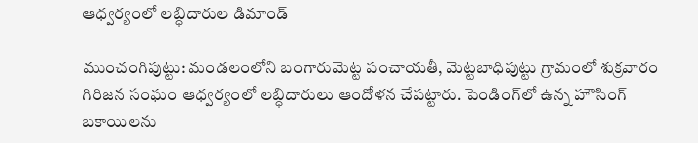ఆధ్వర్యంలో లబ్ధిదారుల డిమాండ్‌

ముంచంగిపుట్టు: మండలంలోని బంగారుమెట్ట పంచాయతీ, మెట్టబాధిపుట్టు గ్రామంలో శుక్రవారం గిరిజన సంఘం ఆధ్వర్యంలో లబ్ధిదారులు ఆందోళన చేపట్టారు. పెండింగ్‌లో ఉన్న హౌసింగ్‌ బకాయిలను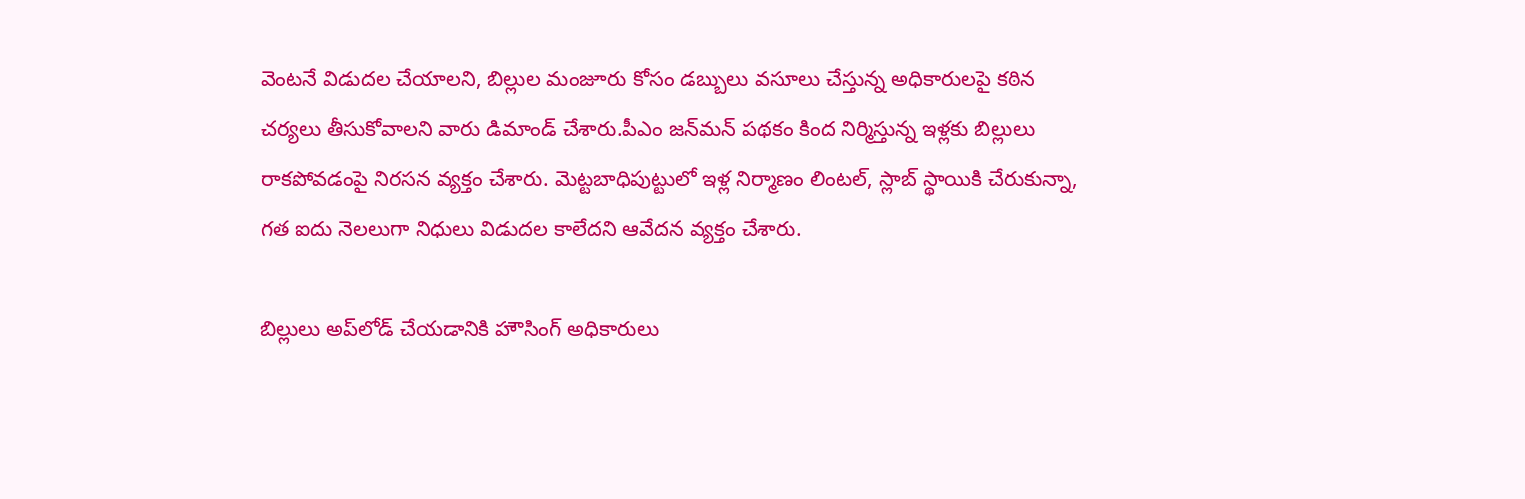వెంటనే విడుదల చేయాలని, బిల్లుల మంజూరు కోసం డబ్బులు వసూలు చేస్తున్న అధికారులపై కఠిన చర్యలు తీసుకోవాలని వారు డిమాండ్‌ చేశారు.పీఎం జన్‌మన్‌ పథకం కింద నిర్మిస్తున్న ఇళ్లకు బిల్లులు రాకపోవడంపై నిరసన వ్యక్తం చేశారు. మెట్టబాధిపుట్టులో ఇళ్ల నిర్మాణం లింటల్‌, స్లాబ్‌ స్థాయికి చేరుకున్నా, గత ఐదు నెలలుగా నిధులు విడుదల కాలేదని ఆవేదన వ్యక్తం చేశారు.

బిల్లులు అప్‌లోడ్‌ చేయడానికి హౌసింగ్‌ అధికారులు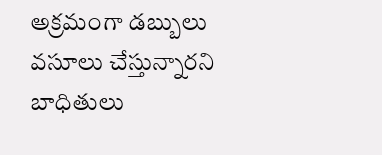అక్రమంగా డబ్బులు వసూలు చేస్తున్నారని బాధితులు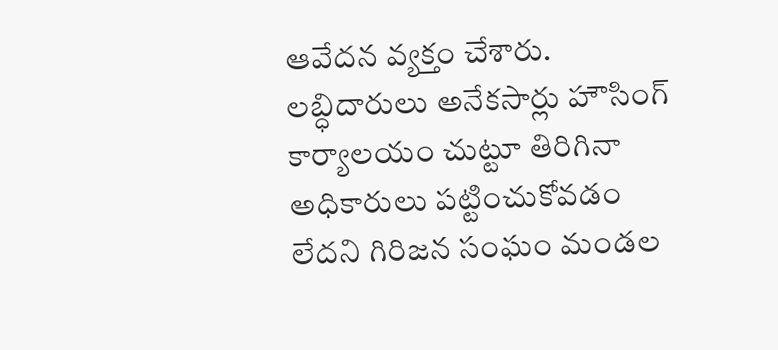ఆవేదన వ్యక్తం చేశారు. లబ్ధిదారులు అనేకసార్లు హౌసింగ్‌ కార్యాలయం చుట్టూ తిరిగినా అధికారులు పట్టించుకోవడం లేదని గిరిజన సంఘం మండల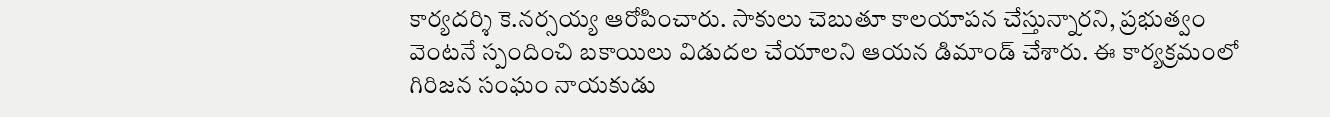కార్యదర్శి కె.నర్సయ్య ఆరోపించారు. సాకులు చెబుతూ కాలయాపన చేస్తున్నారని, ప్రభుత్వం వెంటనే స్పందించి బకాయిలు విడుదల చేయాలని ఆయన డిమాండ్‌ చేశారు. ఈ కార్యక్రమంలో గిరిజన సంఘం నాయకుడు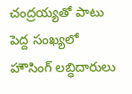చంద్రయ్యతో పాటు పెద్ద సంఖ్యలో హౌసింగ్‌ లబ్ధిదారులు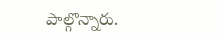పాల్గొన్నారు.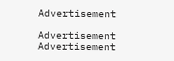Advertisement

Advertisement
Advertisement